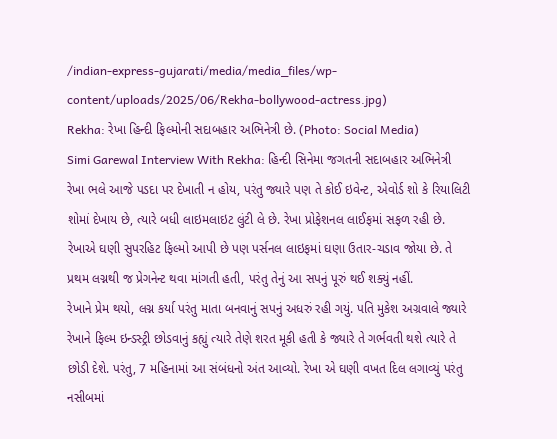/indian-express-gujarati/media/media_files/wp-content/uploads/2025/06/Rekha-bollywood-actress.jpg)
Rekha: રેખા હિન્દી ફિલ્મોની સદાબહાર અભિનેત્રી છે. (Photo: Social Media)
Simi Garewal Interview With Rekha: હિન્દી સિનેમા જગતની સદાબહાર અભિનેત્રી રેખા ભલે આજે પડદા પર દેખાતી ન હોય, પરંતુ જ્યારે પણ તે કોઈ ઇવેન્ટ, એવોર્ડ શો કે રિયાલિટી શોમાં દેખાય છે, ત્યારે બધી લાઇમલાઇટ લુંટી લે છે. રેખા પ્રોફેશનલ લાઈફમાં સફળ રહી છે. રેખાએ ઘણી સુપરહિટ ફિલ્મો આપી છે પણ પર્સનલ લાઇફમાં ઘણા ઉતાર-ચડાવ જોયા છે. તે પ્રથમ લગ્નથી જ પ્રેગનેન્ટ થવા માંગતી હતી, પરંતુ તેનું આ સપનું પૂરું થઈ શક્યું નહીં.
રેખાને પ્રેમ થયો, લગ્ન કર્યા પરંતુ માતા બનવાનું સપનું અધરું રહી ગયું. પતિ મુકેશ અગ્રવાલે જ્યારે રેખાને ફિલ્મ ઇન્ડસ્ટ્રી છોડવાનું કહ્યું ત્યારે તેણે શરત મૂકી હતી કે જ્યારે તે ગર્ભવતી થશે ત્યારે તે છોડી દેશે. પરંતુ, 7 મહિનામાં આ સંબંધનો અંત આવ્યો. રેખા એ ઘણી વખત દિલ લગાવ્યું પરંતુ નસીબમાં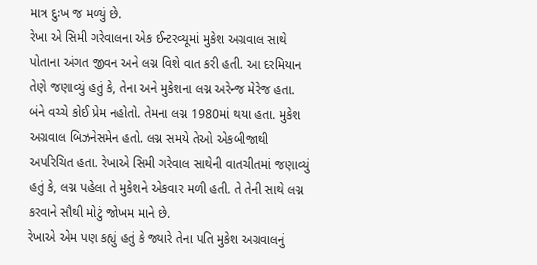માત્ર દુઃખ જ મળ્યું છે.
રેખા એ સિમી ગરેવાલના એક ઈન્ટરવ્યૂમાં મુકેશ અગ્રવાલ સાથે પોતાના અંગત જીવન અને લગ્ન વિશે વાત કરી હતી. આ દરમિયાન તેણે જણાવ્યું હતું કે, તેના અને મુકેશના લગ્ન અરેન્જ મેરેજ હતા. બંને વચ્ચે કોઈ પ્રેમ નહોતો. તેમના લગ્ન 1980માં થયા હતા. મુકેશ અગ્રવાલ બિઝનેસમેન હતો. લગ્ન સમયે તેઓ એકબીજાથી અપરિચિત હતા. રેખાએ સિમી ગરેવાલ સાથેની વાતચીતમાં જણાવ્યું હતું કે, લગ્ન પહેલા તે મુકેશને એકવાર મળી હતી. તે તેની સાથે લગ્ન કરવાને સૌથી મોટું જોખમ માને છે.
રેખાએ એમ પણ કહ્યું હતું કે જ્યારે તેના પતિ મુકેશ અગ્રવાલનું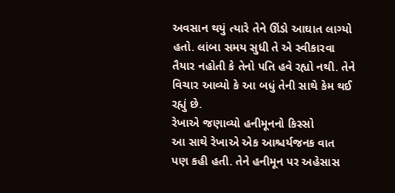અવસાન થયું ત્યારે તેને ઊંડો આઘાત લાગ્યો હતો. લાંબા સમય સુધી તે એ સ્વીકારવા તૈયાર નહોતી કે તેનો પતિ હવે રહ્યો નથી. તેને વિચાર આવ્યો કે આ બધું તેની સાથે કેમ થઈ રહ્યું છે.
રેખાએ જણાવ્યો હનીમૂનનો કિસ્સો
આ સાથે રેખાએ એક આશ્ચર્યજનક વાત પણ કહી હતી. તેને હનીમૂન પર અહેસાસ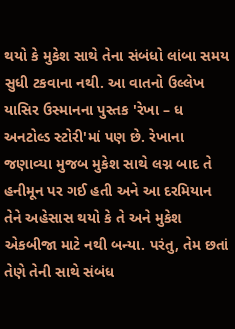થયો કે મુકેશ સાથે તેના સંબંધો લાંબા સમય સુધી ટકવાના નથી. આ વાતનો ઉલ્લેખ યાસિર ઉસ્માનના પુસ્તક 'રેખા – ધ અનટોલ્ડ સ્ટોરી'માં પણ છે. રેખાના જણાવ્યા મુજબ મુકેશ સાથે લગ્ન બાદ તે હનીમૂન પર ગઈ હતી અને આ દરમિયાન તેને અહેસાસ થયો કે તે અને મુકેશ એકબીજા માટે નથી બન્યા. પરંતુ, તેમ છતાં તેણે તેની સાથે સંબંધ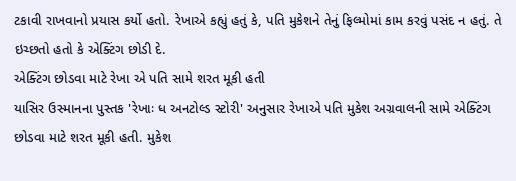ટકાવી રાખવાનો પ્રયાસ કર્યો હતો. રેખાએ કહ્યું હતું કે, પતિ મુકેશને તેનું ફિલ્મોમાં કામ કરવું પસંદ ન હતું. તે ઇચ્છતો હતો કે એક્ટિંગ છોડી દે.
એક્ટિંગ છોડવા માટે રેખા એ પતિ સામે શરત મૂકી હતી
યાસિર ઉસ્માનના પુસ્તક 'રેખાઃ ધ અનટોલ્ડ સ્ટોરી' અનુસાર રેખાએ પતિ મુકેશ અગ્રવાલની સામે એક્ટિંગ છોડવા માટે શરત મૂકી હતી. મુકેશ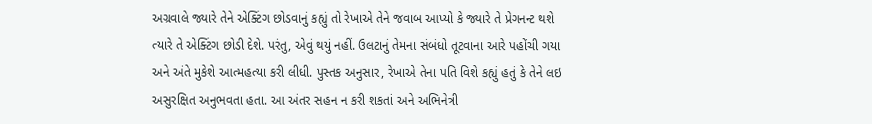અગ્રવાલે જ્યારે તેને એક્ટિંગ છોડવાનું કહ્યું તો રેખાએ તેને જવાબ આપ્યો કે જ્યારે તે પ્રેગનન્ટ થશે ત્યારે તે એક્ટિંગ છોડી દેશે. પરંતુ, એવું થયું નહીં. ઉલટાનું તેમના સંબંધો તૂટવાના આરે પહોંચી ગયા અને અંતે મુકેશે આત્મહત્યા કરી લીધી. પુસ્તક અનુસાર, રેખાએ તેના પતિ વિશે કહ્યું હતું કે તેને લઇ અસુરક્ષિત અનુભવતા હતા. આ અંતર સહન ન કરી શકતાં અને અભિનેત્રી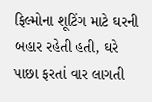ફિલ્મોના શૂટિંગ માટે ઘરની બહાર રહેતી હતી, ઘરે પાછા ફરતાં વાર લાગતી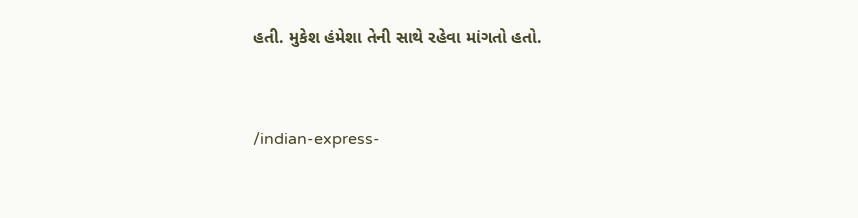હતી. મુકેશ હંમેશા તેની સાથે રહેવા માંગતો હતો.


/indian-express-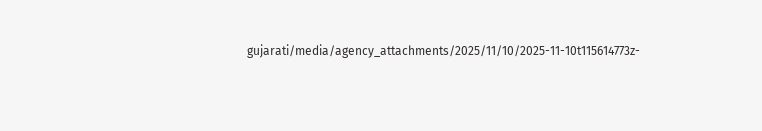gujarati/media/agency_attachments/2025/11/10/2025-11-10t115614773z-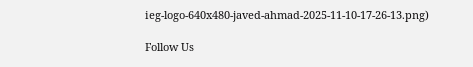ieg-logo-640x480-javed-ahmad-2025-11-10-17-26-13.png)

Follow Us